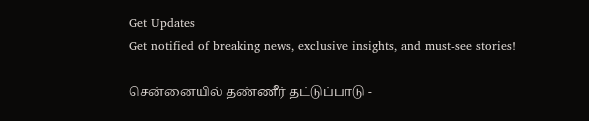Get Updates
Get notified of breaking news, exclusive insights, and must-see stories!

சென்னையில் தண்ணீர் தட்டுப்பாடு -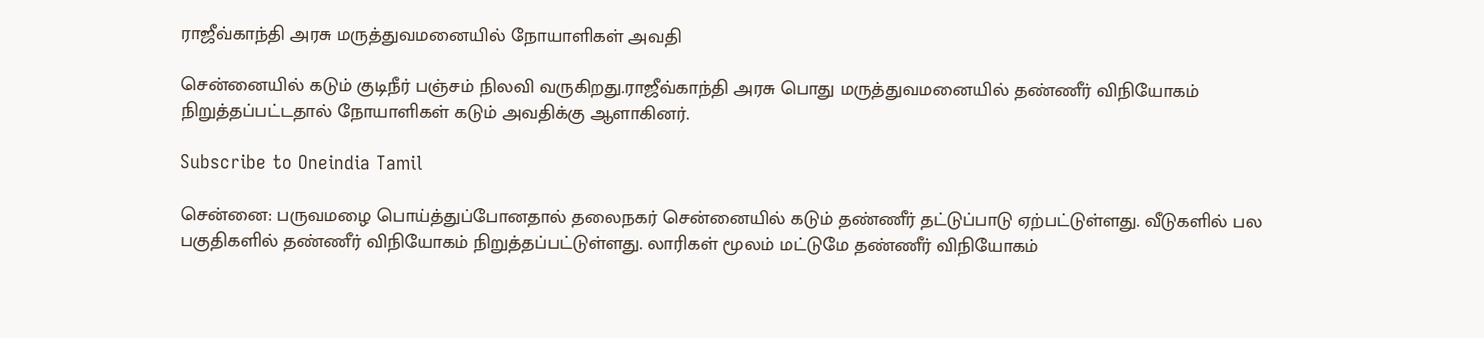ராஜீவ்காந்தி அரசு மருத்துவமனையில் நோயாளிகள் அவதி

சென்னையில் கடும் குடிநீர் பஞ்சம் நிலவி வருகிறது.ராஜீவ்காந்தி அரசு பொது மருத்துவமனையில் தண்ணீர் விநியோகம் நிறுத்தப்பட்டதால் நோயாளிகள் கடும் அவதிக்கு ஆளாகினர்.

Subscribe to Oneindia Tamil

சென்னை: பருவமழை பொய்த்துப்போனதால் தலைநகர் சென்னையில் கடும் தண்ணீர் தட்டுப்பாடு ஏற்பட்டுள்ளது. வீடுகளில் பல பகுதிகளில் தண்ணீர் விநியோகம் நிறுத்தப்பட்டுள்ளது. லாரிகள் மூலம் மட்டுமே தண்ணீர் விநியோகம்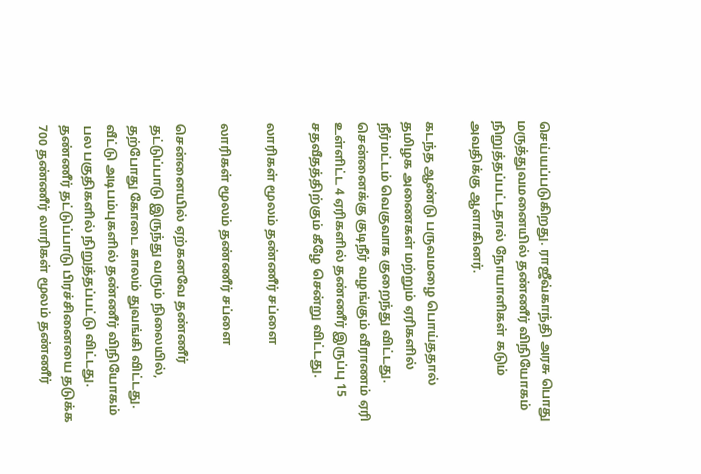செய்யப்படுகிறது. ராஜீவ்காந்தி அரசு பொது மருத்துவமனையில் தண்ணீர் விநியோகம் நிறுத்தப்பட்டதால் நோயாளிகள் கடும் அவதிக்கு ஆளாகினர்.

கடந்த ஆண்டு பருவமழை பொய்ததால் தமிழக அணைகள் மற்றும் ஏரிகளில் நீர்மட்டம் வெகுவாக குறைந்து விட்டது. சென்னைக்கு குடிநீர் வழங்கும் வீராணம் ஏரி உள்ளிட்ட 4 ஏரிகளில் தண்ணீர் இருப்பு 15 சதவீதத்திற்கும் கீழே சென்று விட்டது.

லாரிகள் மூலம் தண்ணீர் சப்ளை

லாரிகள் மூலம் தண்ணீர் சப்ளை

சென்னையில் ஏற்கனவே தண்ணீர் தட்டுப்பாடு இருந்து வரும் நிலையில், தற்போது கோடை காலம் துவங்கி விட்டது. வீட்டு அடிபம்புகளில் தண்ணீர் விநியோகம் பல பகுதிகளில் நிறுத்தப்பட்டு விட்டது. தண்ணீர் தட்டுப்பாடு பிரச்சினையை தடுக்க 700 தண்ணீர் லாரிகள் மூலம் தண்ணீர்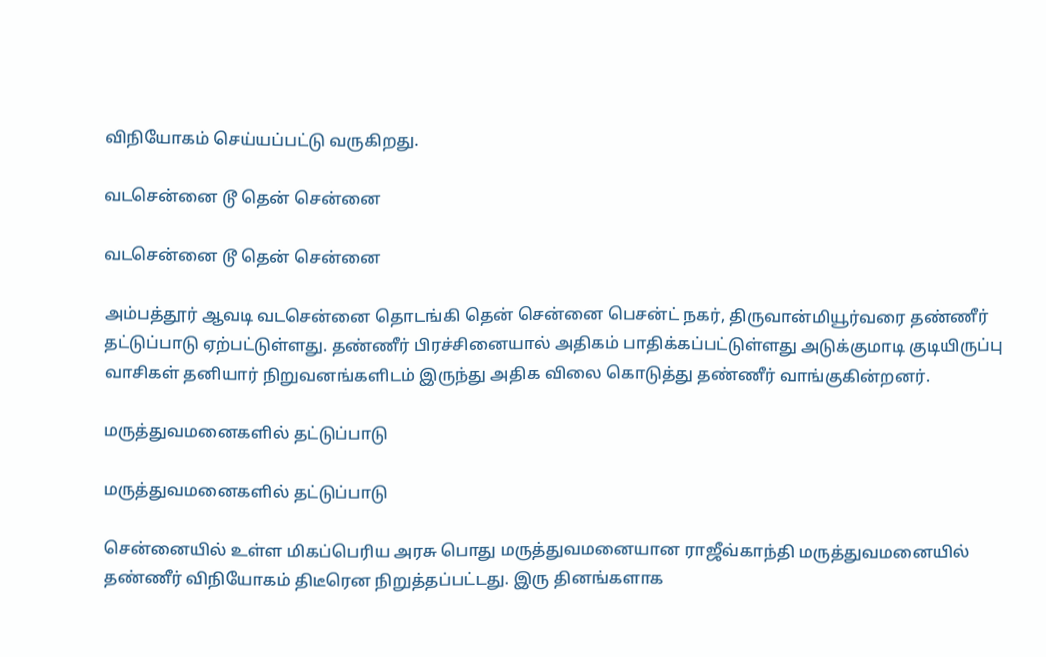விநியோகம் செய்யப்பட்டு வருகிறது.

வடசென்னை டூ தென் சென்னை

வடசென்னை டூ தென் சென்னை

அம்பத்தூர் ஆவடி வடசென்னை தொடங்கி தென் சென்னை பெசன்ட் நகர், திருவான்மியூர்வரை தண்ணீர் தட்டுப்பாடு ஏற்பட்டுள்ளது. தண்ணீர் பிரச்சினையால் அதிகம் பாதிக்கப்பட்டுள்ளது அடுக்குமாடி குடியிருப்பு வாசிகள் தனியார் நிறுவனங்களிடம் இருந்து அதிக விலை கொடுத்து தண்ணீர் வாங்குகின்றனர்.

மருத்துவமனைகளில் தட்டுப்பாடு

மருத்துவமனைகளில் தட்டுப்பாடு

சென்னையில் உள்ள மிகப்பெரிய அரசு பொது மருத்துவமனையான ராஜீவ்காந்தி மருத்துவமனையில் தண்ணீர் விநியோகம் திடீரென நிறுத்தப்பட்டது. இரு தினங்களாக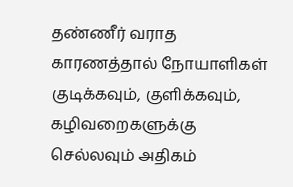தண்ணீர் வராத காரணத்தால் நோயாளிகள் குடிக்கவும், குளிக்கவும், கழிவறைகளுக்கு செல்லவும் அதிகம்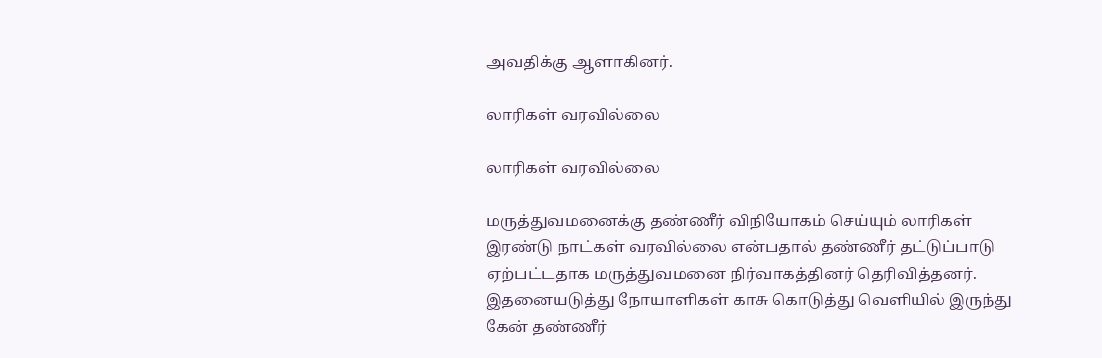அவதிக்கு ஆளாகினர்.

லாரிகள் வரவில்லை

லாரிகள் வரவில்லை

மருத்துவமனைக்கு தண்ணீர் விநியோகம் செய்யும் லாரிகள் இரண்டு நாட்கள் வரவில்லை என்பதால் தண்ணீர் தட்டுப்பாடு ஏற்பட்டதாக மருத்துவமனை நிர்வாகத்தினர் தெரிவித்தனர். இதனையடுத்து நோயாளிகள் காசு கொடுத்து வெளியில் இருந்து கேன் தண்ணீர்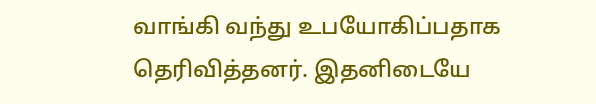வாங்கி வந்து உபயோகிப்பதாக தெரிவித்தனர். இதனிடையே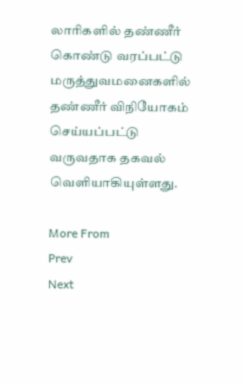லாரிகளில் தண்ணீர் கொண்டு வரப்பட்டு மருத்துவமனைகளில் தண்ணீர் விநியோகம் செய்யப்பட்டு வருவதாக தகவல் வெளியாகியுள்ளது.

More From
Prev
Next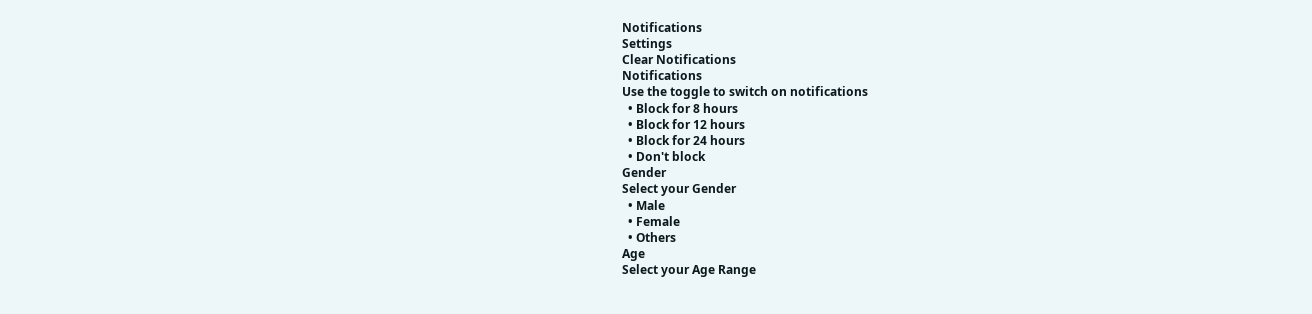Notifications
Settings
Clear Notifications
Notifications
Use the toggle to switch on notifications
  • Block for 8 hours
  • Block for 12 hours
  • Block for 24 hours
  • Don't block
Gender
Select your Gender
  • Male
  • Female
  • Others
Age
Select your Age Range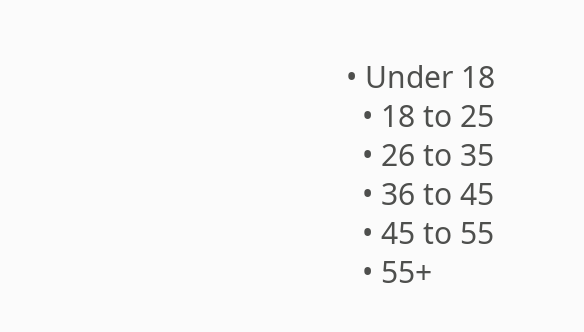• Under 18
  • 18 to 25
  • 26 to 35
  • 36 to 45
  • 45 to 55
  • 55+